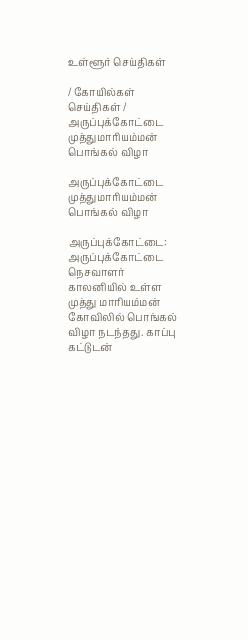உள்ளூர் செய்திகள்

/ கோயில்கள் செய்திகள் / அருப்புக்கோட்டை முத்துமாரியம்மன் பொங்கல் விழா

அருப்புக்கோட்டை முத்துமாரியம்மன் பொங்கல் விழா

அருப்புக்கோட்டை: அருப்புக்கோட்டை நெசவாளர் காலனியில் உள்ள முத்து மாரியம்மன் கோவிலில் பொங்கல் விழா நடந்தது. காப்பு கட்டுடன்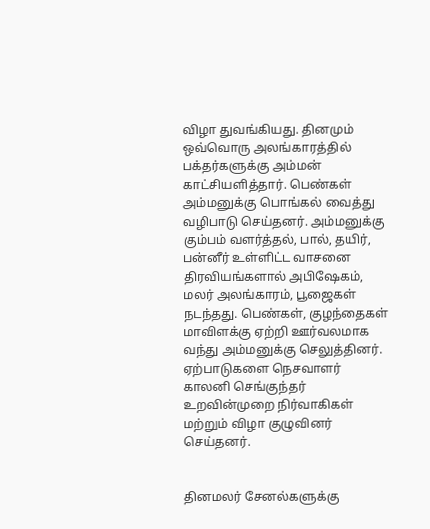விழா துவங்கியது. தினமும் ஒவ்வொரு அலங்காரத்தில் பக்தர்களுக்கு அம்மன் காட்சியளித்தார். பெண்கள் அம்மனுக்கு பொங்கல் வைத்து வழிபாடு செய்தனர். அம்மனுக்கு கும்பம் வளர்த்தல், பால், தயிர், பன்னீர் உள்ளிட்ட வாசனை திரவியங்களால் அபிஷேகம், மலர் அலங்காரம், பூஜைகள் நடந்தது. பெண்கள், குழந்தைகள் மாவிளக்கு ஏற்றி ஊர்வலமாக வந்து அம்மனுக்கு செலுத்தினர். ஏற்பாடுகளை நெசவாளர் காலனி செங்குந்தர் உறவின்முறை நிர்வாகிகள் மற்றும் விழா குழுவினர் செய்தனர்.


தினமலர் சேனல்களுக்கு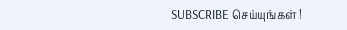SUBSCRIBE செய்யுங்கள் !